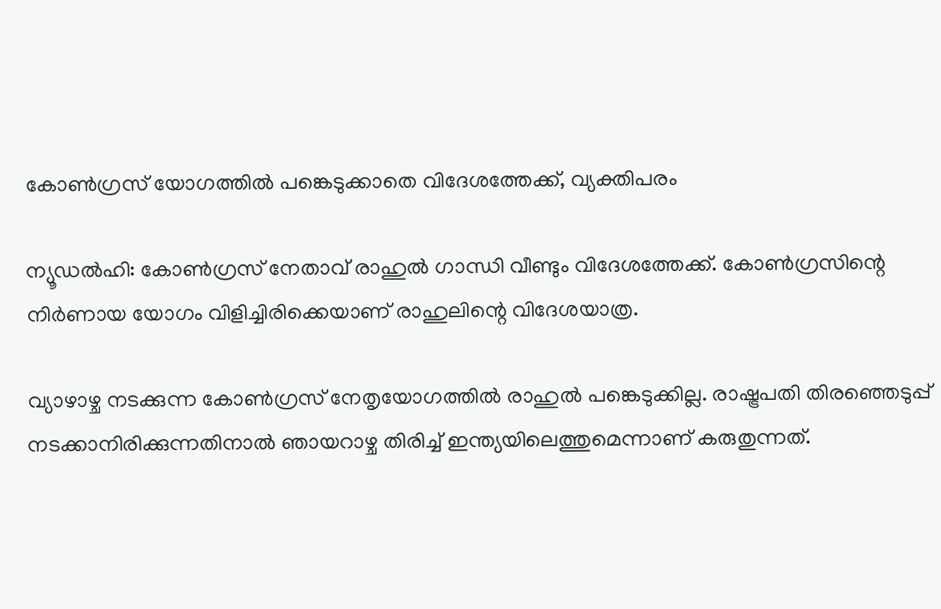കോണ്‍ഗ്രസ് യോഗത്തില്‍ പങ്കെടുക്കാതെ വിദേശത്തേക്ക്, വ്യക്തിപരം

ന്യൂഡല്‍ഹി: കോണ്‍ഗ്രസ് നേതാവ് രാഹുല്‍ ഗാന്ധി വീണ്ടും വിദേശത്തേക്ക്. കോണ്‍ഗ്രസിന്റെ നിര്‍ണായ യോഗം വിളിച്ചിരിക്കെയാണ് രാഹുലിന്റെ വിദേശയാത്ര.

വ്യാഴാഴ്ച നടക്കുന്ന കോണ്‍ഗ്രസ് നേതൃയോഗത്തില്‍ രാഹുല്‍ പങ്കെടുക്കില്ല. രാഷ്ട്രപതി തിരഞ്ഞെടുപ്പ് നടക്കാനിരിക്കുന്നതിനാല്‍ ഞായറാഴ്ച തിരിച്ച്‌ ഇന്ത്യയിലെത്തുമെന്നാണ് കരുതുന്നത്.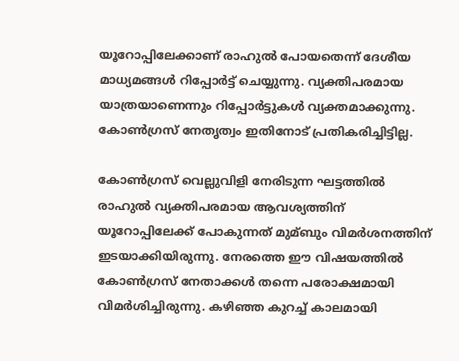യൂറോപ്പിലേക്കാണ് രാഹുല്‍ പോയതെന്ന് ദേശീയ മാധ്യമങ്ങള്‍ റിപ്പോര്‍ട്ട് ചെയ്യുന്നു. വ്യക്തിപരമായ യാത്രയാണെന്നും റിപ്പോര്‍ട്ടുകള്‍ വ്യക്തമാക്കുന്നു. കോണ്‍ഗ്രസ് നേതൃത്വം ഇതിനോട് പ്രതികരിച്ചിട്ടില്ല.

കോണ്‍ഗ്രസ് വെല്ലുവിളി നേരിടുന്ന ഘട്ടത്തില്‍ രാഹുല്‍ വ്യക്തിപരമായ ആവശ്യത്തിന് യൂറോപ്പിലേക്ക് പോകുന്നത് മുമ്ബും വിമര്‍ശനത്തിന് ഇടയാക്കിയിരുന്നു. നേരത്തെ ഈ വിഷയത്തില്‍ കോണ്‍ഗ്രസ് നേതാക്കള്‍ തന്നെ പരോക്ഷമായി വിമര്‍ശിച്ചിരുന്നു. കഴിഞ്ഞ കുറച്ച്‌ കാലമായി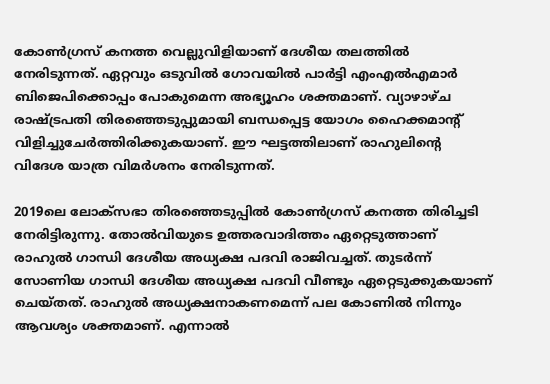കോണ്‍ഗ്രസ് കനത്ത വെല്ലുവിളിയാണ് ദേശീയ തലത്തില്‍ നേരിടുന്നത്. ഏറ്റവും ഒടുവില്‍ ഗോവയില്‍ പാര്‍ട്ടി എംഎല്‍എമാര്‍ ബിജെപിക്കൊപ്പം പോകുമെന്ന അഭ്യൂഹം ശക്തമാണ്. വ്യാഴാഴ്ച രാഷ്ട്രപതി തിരഞ്ഞെടുപ്പുമായി ബന്ധപ്പെട്ട യോഗം ഹൈക്കമാന്റ് വിളിച്ചുചേര്‍ത്തിരിക്കുകയാണ്. ഈ ഘട്ടത്തിലാണ് രാഹുലിന്റെ വിദേശ യാത്ര വിമര്‍ശനം നേരിടുന്നത്.

2019ലെ ലോക്‌സഭാ തിരഞ്ഞെടുപ്പില്‍ കോണ്‍ഗ്രസ് കനത്ത തിരിച്ചടി നേരിട്ടിരുന്നു. തോല്‍വിയുടെ ഉത്തരവാദിത്തം ഏറ്റെടുത്താണ് രാഹുല്‍ ഗാന്ധി ദേശീയ അധ്യക്ഷ പദവി രാജിവച്ചത്. തുടര്‍ന്ന് സോണിയ ഗാന്ധി ദേശീയ അധ്യക്ഷ പദവി വീണ്ടും ഏറ്റെടുക്കുകയാണ് ചെയ്തത്. രാഹുല്‍ അധ്യക്ഷനാകണമെന്ന് പല കോണില്‍ നിന്നും ആവശ്യം ശക്തമാണ്. എന്നാല്‍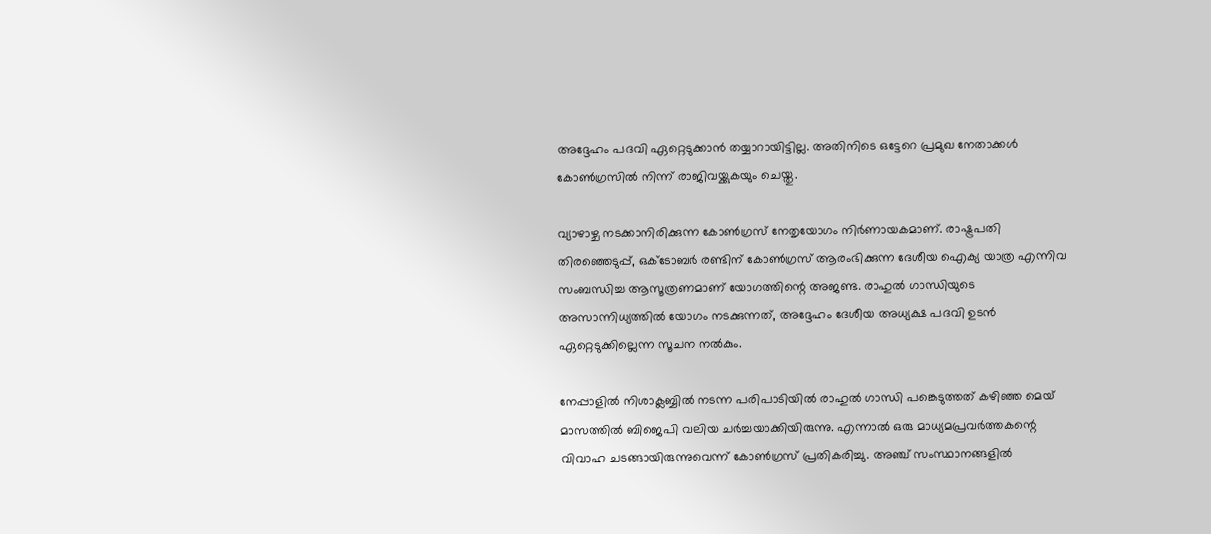അദ്ദേഹം പദവി ഏറ്റെടുക്കാന്‍ തയ്യാറായിട്ടില്ല. അതിനിടെ ഒട്ടേറെ പ്രമുഖ നേതാക്കള്‍ കോണ്‍ഗ്രസില്‍ നിന്ന് രാജിവയ്ക്കുകയും ചെയ്തു.

വ്യാഴാഴ്ച നടക്കാനിരിക്കുന്ന കോണ്‍ഗ്രസ് നേതൃയോഗം നിര്‍ണായകമാണ്. രാഷ്ട്രപതി തിരഞ്ഞെടുപ്പ്, ഒക്ടോബര്‍ രണ്ടിന് കോണ്‍ഗ്രസ് ആരംഭിക്കുന്ന ദേശീയ ഐക്യ യാത്ര എന്നിവ സംബന്ധിച്ച ആസൂത്രണമാണ് യോഗത്തിന്റെ അജണ്ട. രാഹുല്‍ ഗാന്ധിയുടെ അസാന്നിധ്യത്തില്‍ യോഗം നടക്കുന്നത്, അദ്ദേഹം ദേശീയ അധ്യക്ഷ പദവി ഉടന്‍ ഏറ്റെടുക്കില്ലെന്ന സൂചന നല്‍കും.

നേപ്പാളില്‍ നിശാക്ലബ്ബില്‍ നടന്ന പരിപാടിയില്‍ രാഹുല്‍ ഗാന്ധി പങ്കെടുത്തത് കഴിഞ്ഞ മെയ് മാസത്തില്‍ ബിജെപി വലിയ ചര്‍ച്ചയാക്കിയിരുന്നു. എന്നാല്‍ ഒരു മാധ്യമപ്രവര്‍ത്തകന്റെ വിവാഹ ചടങ്ങായിരുന്നുവെന്ന് കോണ്‍ഗ്രസ് പ്രതികരിച്ചു. അഞ്ച് സംസ്ഥാനങ്ങളില്‍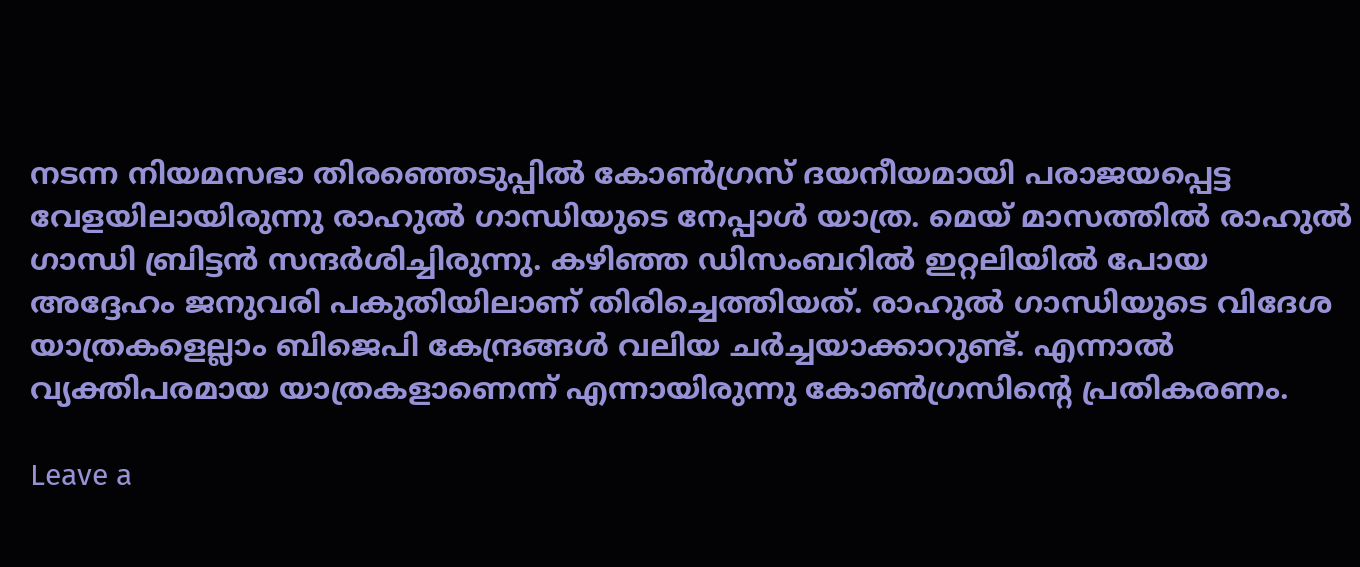നടന്ന നിയമസഭാ തിരഞ്ഞെടുപ്പില്‍ കോണ്‍ഗ്രസ് ദയനീയമായി പരാജയപ്പെട്ട വേളയിലായിരുന്നു രാഹുല്‍ ഗാന്ധിയുടെ നേപ്പാള്‍ യാത്ര. മെയ് മാസത്തില്‍ രാഹുല്‍ ഗാന്ധി ബ്രിട്ടന്‍ സന്ദര്‍ശിച്ചിരുന്നു. കഴിഞ്ഞ ഡിസംബറില്‍ ഇറ്റലിയില്‍ പോയ അദ്ദേഹം ജനുവരി പകുതിയിലാണ് തിരിച്ചെത്തിയത്. രാഹുല്‍ ഗാന്ധിയുടെ വിദേശ യാത്രകളെല്ലാം ബിജെപി കേന്ദ്രങ്ങള്‍ വലിയ ചര്‍ച്ചയാക്കാറുണ്ട്. എന്നാല്‍ വ്യക്തിപരമായ യാത്രകളാണെന്ന് എന്നായിരുന്നു കോണ്‍ഗ്രസിന്റെ പ്രതികരണം.

Leave a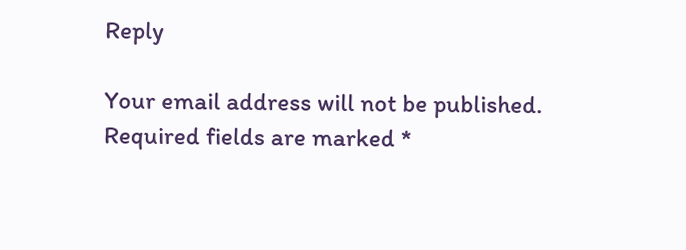Reply

Your email address will not be published. Required fields are marked *